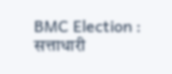BMC Election : सत्ताधारी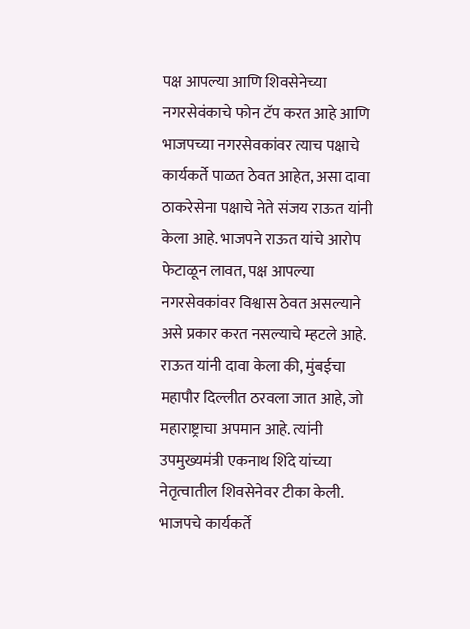पक्ष आपल्या आणि शिवसेनेच्या नगरसेवंकाचे फोन टॅप करत आहे आणि भाजपच्या नगरसेवकांवर त्याच पक्षाचे कार्यकर्ते पाळत ठेवत आहेत, असा दावा ठाकरेसेना पक्षाचे नेते संजय राऊत यांनी केला आहे. भाजपने राऊत यांचे आरोप फेटाळून लावत, पक्ष आपल्या नगरसेवकांवर विश्वास ठेवत असल्याने असे प्रकार करत नसल्याचे म्हटले आहे. राऊत यांनी दावा केला की, मुंबईचा महापौर दिल्लीत ठरवला जात आहे, जो महाराष्ट्राचा अपमान आहे. त्यांनी उपमुख्यमंत्री एकनाथ शिंदे यांच्या नेतृत्वातील शिवसेनेवर टीका केली. भाजपचे कार्यकर्ते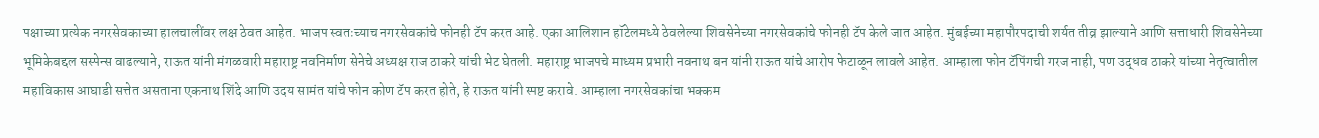पक्षाच्या प्रत्येक नगरसेवकाच्या हालचालींवर लक्ष ठेवत आहेत. भाजप स्वतःच्याच नगरसेवकांचे फोनही टॅप करत आहे. एका आलिशान हॉटेलमध्ये ठेवलेल्या शिवसेनेच्या नगरसेवकांचे फोनही टॅप केले जात आहेत. मुंबईच्या महापौरपदाची शर्यत तीव्र झाल्याने आणि सत्ताधारी शिवसेनेच्या भूमिकेबद्दल सस्पेन्स वाढल्याने, राऊत यांनी मंगळवारी महाराष्ट्र नवनिर्माण सेनेचे अध्यक्ष राज ठाकरे यांची भेट घेतली. महाराष्ट्र भाजपचे माध्यम प्रभारी नवनाथ बन यांनी राऊत यांचे आरोप फेटाळून लावले आहेत. आम्हाला फोन टॅपिंगची गरज नाही, पण उद्धव ठाकरे यांच्या नेतृत्वातील महाविकास आघाडी सत्तेत असताना एकनाथ शिंदे आणि उदय सामंत यांचे फोन कोण टॅप करत होते, हे राऊत यांनी स्पष्ट करावे. आम्हाला नगरसेवकांचा भक्कम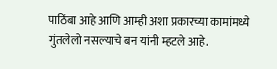पाठिंबा आहे आणि आम्ही अशा प्रकारच्या कामांमध्ये गुंतलेलो नसल्याचे बन यांनी म्हटले आहे.